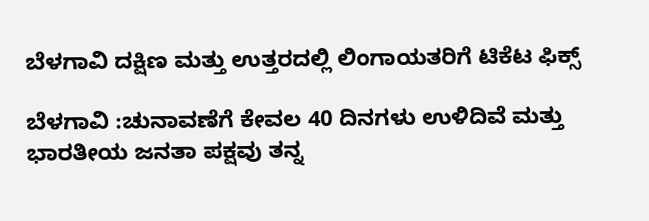ಬೆಳಗಾವಿ ದಕ್ಷಿಣ ಮತ್ತು ಉತ್ತರದಲ್ಲಿ ಲಿಂಗಾಯತರಿಗೆ ಟಿಕೆಟ ಫಿಕ್ಸ್

ಬೆಳಗಾವಿ :ಚುನಾವಣೆಗೆ ಕೇವಲ 40 ದಿನಗಳು ಉಳಿದಿವೆ ಮತ್ತು ಭಾರತೀಯ ಜನತಾ ಪಕ್ಷವು ತನ್ನ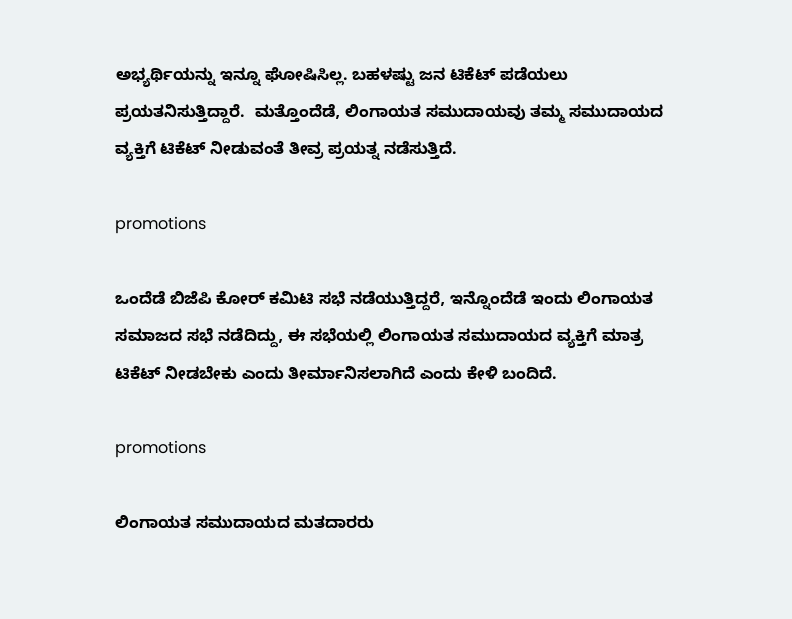ಅಭ್ಯರ್ಥಿಯನ್ನು ಇನ್ನೂ ಘೋಷಿಸಿಲ್ಲ. ಬಹಳಷ್ಟು ಜನ ಟಿಕೆಟ್ ಪಡೆಯಲು ಪ್ರಯತನಿಸುತ್ತಿದ್ದಾರೆ.  ಮತ್ತೊಂದೆಡೆ, ಲಿಂಗಾಯತ ಸಮುದಾಯವು ತಮ್ಮ ಸಮುದಾಯದ ವ್ಯಕ್ತಿಗೆ ಟಿಕೆಟ್ ನೀಡುವಂತೆ ತೀವ್ರ ಪ್ರಯತ್ನ ನಡೆಸುತ್ತಿದೆ.

promotions

ಒಂದೆಡೆ ಬಿಜೆಪಿ ಕೋರ್ ಕಮಿಟಿ ಸಭೆ ನಡೆಯುತ್ತಿದ್ದರೆ, ಇನ್ನೊಂದೆಡೆ ಇಂದು ಲಿಂಗಾಯತ  ಸಮಾಜದ ಸಭೆ ನಡೆದಿದ್ದು, ಈ ಸಭೆಯಲ್ಲಿ ಲಿಂಗಾಯತ ಸಮುದಾಯದ ವ್ಯಕ್ತಿಗೆ ಮಾತ್ರ ಟಿಕೆಟ್ ನೀಡಬೇಕು ಎಂದು ತೀರ್ಮಾನಿಸಲಾಗಿದೆ ಎಂದು ಕೇಳಿ ಬಂದಿದೆ.

promotions

ಲಿಂಗಾಯತ ಸಮುದಾಯದ ಮತದಾರರು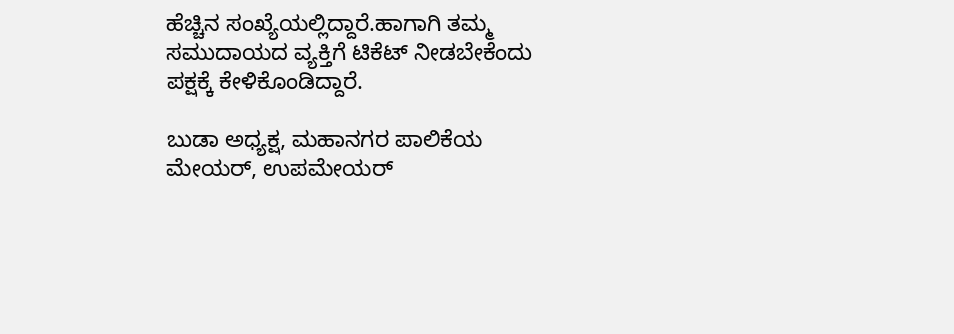ಹೆಚ್ಚಿನ ಸಂಖ್ಯೆಯಲ್ಲಿದ್ದಾರೆ.ಹಾಗಾಗಿ ತಮ್ಮ ಸಮುದಾಯದ ವ್ಯಕ್ತಿಗೆ ಟಿಕೆಟ್ ನೀಡಬೇಕೆಂದು ಪಕ್ಷಕ್ಕೆ ಕೇಳಿಕೊಂಡಿದ್ದಾರೆ.

ಬುಡಾ ಅಧ್ಯಕ್ಷ, ಮಹಾನಗರ ಪಾಲಿಕೆಯ ಮೇಯರ್, ಉಪಮೇಯರ್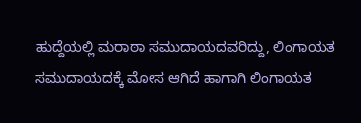ಹುದ್ದೆಯಲ್ಲಿ ಮರಾಠಾ ಸಮುದಾಯದವರಿದ್ದು, ಲಿಂಗಾಯತ ಸಮುದಾಯದಕ್ಕೆ ಮೋಸ ಆಗಿದೆ ಹಾಗಾಗಿ ಲಿಂಗಾಯತ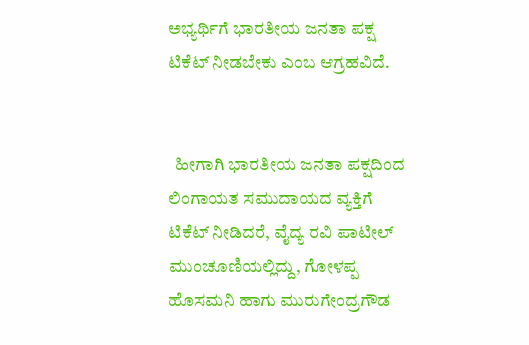ಅಭ್ಯರ್ಥಿಗೆ ಭಾರತೀಯ ಜನತಾ ಪಕ್ಷ ಟಿಕೆಟ್ ನೀಡಬೇಕು ಎಂಬ ಆಗ್ರಹವಿದೆ.


  ಹೀಗಾಗಿ ಭಾರತೀಯ ಜನತಾ ಪಕ್ಷದಿಂದ ಲಿಂಗಾಯತ ಸಮುದಾಯದ ವ್ಯಕ್ತಿಗೆ ಟಿಕೆಟ್ ನೀಡಿದರೆ, ವೈದ್ಯ ರವಿ ಪಾಟೀಲ್ ಮುಂಚೂಣಿಯಲ್ಲಿದ್ದು, ಗೋಳಪ್ಪ ಹೊಸಮನಿ ಹಾಗು ಮುರುಗೇಂದ್ರಗೌಡ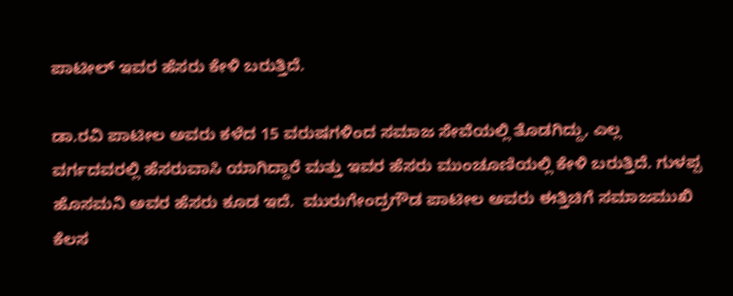ಪಾಟೀಲ್ ಇವರ ಹೆಸರು ಕೇಳಿ ಬರುತ್ತಿದೆ.

ಡಾ.ರವಿ ಪಾಟೀಲ ಅವರು ಕಳೆದ 15 ವರುಷಗಳಿಂದ ಸಮಾಜ ಸೇವೆಯಲ್ಲಿ ತೊಡಗಿದ್ದು, ಎಲ್ಲ ವರ್ಗದವರಲ್ಲಿ ಹೆಸರುವಾಸಿ ಯಾಗಿದ್ದಾರೆ ಮತ್ತು ಇವರ ಹೆಸರು ಮುಂಚೂಣಿಯಲ್ಲಿ ಕೇಳಿ ಬರುತ್ತಿದೆ. ಗುಳಪ್ಪ ಹೊಸಮನಿ ಅವರ ಹೆಸರು ಕೂಡ ಇದೆ.  ಮುರುಗೇಂದ್ರಗೌಡ ಪಾಟೀಲ ಅವರು ಈತ್ತಿಚಿಗೆ ಸಮಾಜಮುಖಿ ಕೆಲಸ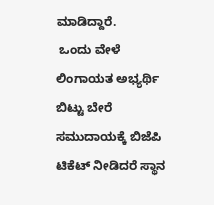ಮಾಡಿದ್ದಾರೆ.
 ಒಂದು ವೇಳೆ  ಲಿಂಗಾಯತ ಅಭ್ಯರ್ಥಿ ಬಿಟ್ಟು ಬೇರೆ ಸಮುದಾಯಕ್ಕೆ ಬಿಜೆಪಿ ಟಿಕೆಟ್ ನೀಡಿದರೆ ಸ್ಥಾನ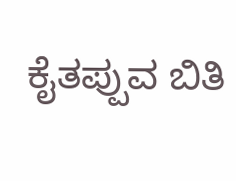ಕೈತಪ್ಪುವ ಬಿತಿ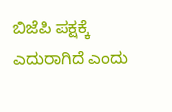ಬಿಜೆಪಿ ಪಕ್ಷಕ್ಕೆ ಎದುರಾಗಿದೆ ಎಂದು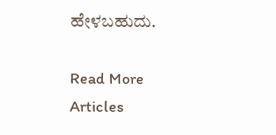ಹೇಳಬಹುದು.

Read More Articles